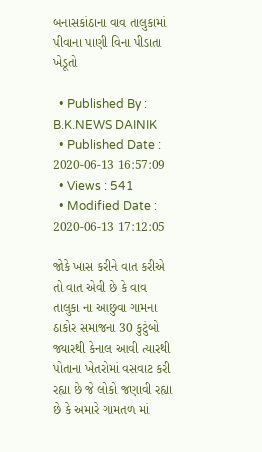બનાસકાંઠાના વાવ તાલુકામાં પીવાના પાણી વિના પીડાતા ખેડૂતો

  • Published By : B.K.NEWS DAINIK
  • Published Date : 2020-06-13 16:57:09
  • Views : 541
  • Modified Date : 2020-06-13 17:12:05

જોકે ખાસ કરીને વાત કરીએ તો વાત એવી છે કે વાવ તાલુકા ના આછુવા ગામના ઠાકોર સમાજના 30 કુટુંબો જ્યારથી કેનાલ આવી ત્યારથી પોતાના ખેતરોમાં વસવાટ કરી રહ્યા છે જે લોકો જણાવી રહ્યા છે કે અમારે ગામતળ માં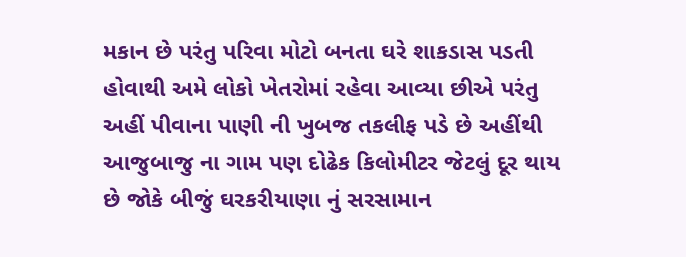મકાન છે પરંતુ પરિવા મોટો બનતા ઘરે શાકડાસ પડતી હોવાથી અમે લોકો ખેતરોમાં રહેવા આવ્યા છીએ પરંતુ અહીં પીવાના પાણી ની ખુબજ તકલીફ પડે છે અહીંથી આજુબાજુ ના ગામ પણ દોઢેક કિલોમીટર જેટલું દૂર થાય છે જોકે બીજું ઘરકરીયાણા નું સરસામાન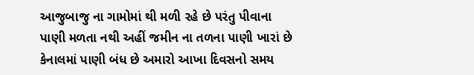આજુબાજુ ના ગામોમાં થી મળી રહે છે પરંતુ પીવાના પાણી મળતા નથી અહીં જમીન ના તળના પાણી ખારાં છે કેનાલમાં પાણી બંધ છે અમારો આખા દિવસનો સમય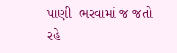પાણી  ભરવામાં જ જતો રહે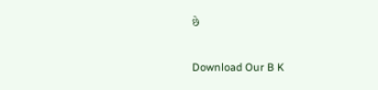છે

Download Our B K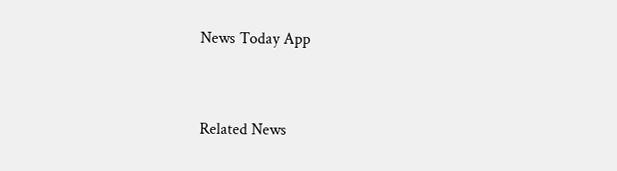News Today App



Related News